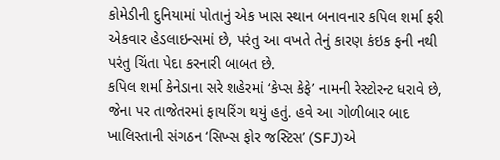કોમેડીની દુનિયામાં પોતાનું એક ખાસ સ્થાન બનાવનાર કપિલ શર્મા ફરી એકવાર હેડલાઇન્સમાં છે, પરંતુ આ વખતે તેનું કારણ કંઇક ફની નથી પરંતુ ચિંતા પેદા કરનારી બાબત છે.
કપિલ શર્મા કેનેડાના સરે શહેરમાં ‘કેપ્સ કેફે’ નામની રેસ્ટોરન્ટ ધરાવે છે, જેના પર તાજેતરમાં ફાયરિંગ થયું હતું. હવે આ ગોળીબાર બાદ ખાલિસ્તાની સંગઠન ‘સિખ્સ ફોર જસ્ટિસ’ (SFJ)એ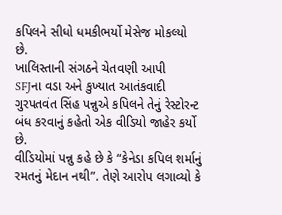કપિલને સીધો ધમકીભર્યો મેસેજ મોકલ્યો છે.
ખાલિસ્તાની સંગઠને ચેતવણી આપી
SFJના વડા અને કુખ્યાત આતંકવાદી ગુરપતવંત સિંહ પન્નુએ કપિલને તેનું રેસ્ટોરન્ટ બંધ કરવાનું કહેતો એક વીડિયો જાહેર કર્યો છે.
વીડિયોમાં પન્નુ કહે છે કે “કેનેડા કપિલ શર્માનું રમતનું મેદાન નથી”. તેણે આરોપ લગાવ્યો કે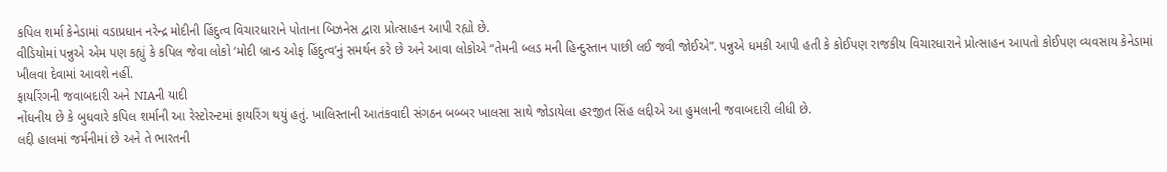કપિલ શર્મા કેનેડામાં વડાપ્રધાન નરેન્દ્ર મોદીની હિંદુત્વ વિચારધારાને પોતાના બિઝનેસ દ્વારા પ્રોત્સાહન આપી રહ્યો છે.
વીડિયોમાં પન્નુએ એમ પણ કહ્યું કે કપિલ જેવા લોકો ‘મોદી બ્રાન્ડ ઓફ હિંદુત્વ’નું સમર્થન કરે છે અને આવા લોકોએ “તેમની બ્લડ મની હિન્દુસ્તાન પાછી લઈ જવી જોઈએ”. પન્નુએ ધમકી આપી હતી કે કોઈપણ રાજકીય વિચારધારાને પ્રોત્સાહન આપતો કોઈપણ વ્યવસાય કેનેડામાં ખીલવા દેવામાં આવશે નહીં.
ફાયરિંગની જવાબદારી અને NIAની યાદી
નોંધનીય છે કે બુધવારે કપિલ શર્માની આ રેસ્ટોરન્ટમાં ફાયરિંગ થયું હતું. ખાલિસ્તાની આતંકવાદી સંગઠન બબ્બર ખાલસા સાથે જોડાયેલા હરજીત સિંહ લદ્દીએ આ હુમલાની જવાબદારી લીધી છે.
લદ્દી હાલમાં જર્મનીમાં છે અને તે ભારતની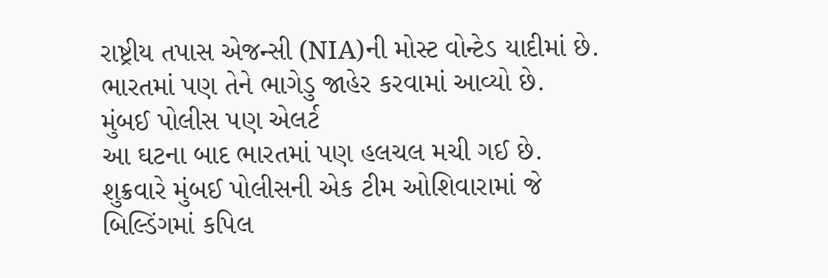રાષ્ટ્રીય તપાસ એજન્સી (NIA)ની મોસ્ટ વોન્ટેડ યાદીમાં છે. ભારતમાં પણ તેને ભાગેડુ જાહેર કરવામાં આવ્યો છે.
મુંબઈ પોલીસ પણ એલર્ટ
આ ઘટના બાદ ભારતમાં પણ હલચલ મચી ગઈ છે. શુક્રવારે મુંબઈ પોલીસની એક ટીમ ઓશિવારામાં જે બિલ્ડિંગમાં કપિલ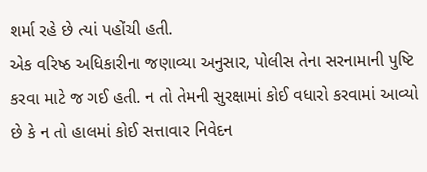શર્મા રહે છે ત્યાં પહોંચી હતી.
એક વરિષ્ઠ અધિકારીના જણાવ્યા અનુસાર, પોલીસ તેના સરનામાની પુષ્ટિ કરવા માટે જ ગઈ હતી. ન તો તેમની સુરક્ષામાં કોઈ વધારો કરવામાં આવ્યો છે કે ન તો હાલમાં કોઈ સત્તાવાર નિવેદન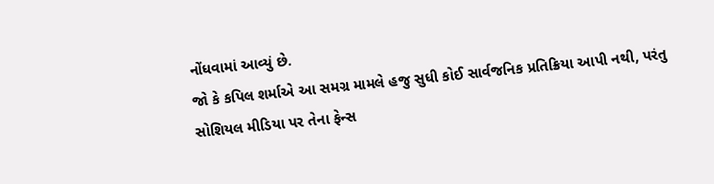નોંધવામાં આવ્યું છે.
જો કે કપિલ શર્માએ આ સમગ્ર મામલે હજુ સુધી કોઈ સાર્વજનિક પ્રતિક્રિયા આપી નથી, પરંતુ સોશિયલ મીડિયા પર તેના ફેન્સ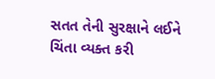સતત તેની સુરક્ષાને લઈને ચિંતા વ્યક્ત કરી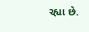રહ્યા છે.